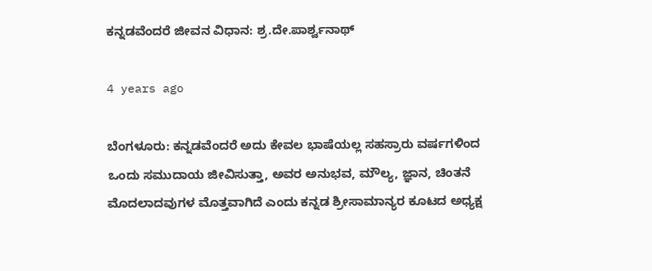ಕನ್ನಡವೆಂದರೆ ಜೀವನ ವಿಧಾನ: ಶ್ರ.ದೇ.ಪಾರ್ಶ್ವನಾಥ್

4 years ago

ಬೆಂಗಳೂರು: ಕನ್ನಡವೆಂದರೆ ಅದು ಕೇವಲ ಭಾಷೆಯಲ್ಲ ಸಹಸ್ರಾರು ವರ್ಷಗಳಿಂದ ಒಂದು ಸಮುದಾಯ ಜೀವಿಸುತ್ತಾ, ಅವರ ಅನುಭವ, ಮೌಲ್ಯ, ಜ್ಞಾನ, ಚಿಂತನೆ ಮೊದಲಾದವುಗಳ ಮೊತ್ತವಾಗಿದೆ ಎಂದು ಕನ್ನಡ ಶ್ರೀಸಾಮಾನ್ಯರ ಕೂಟದ ಅಧ್ಯಕ್ಷ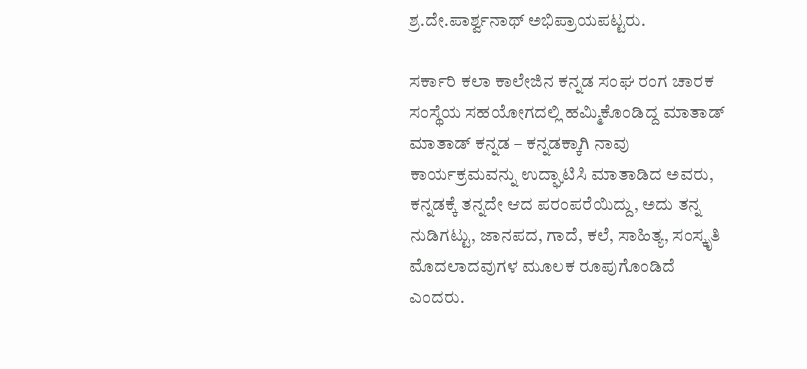ಶ್ರ.ದೇ.ಪಾರ್ಶ್ವನಾಥ್ ಅಭಿಪ್ರಾಯಪಟ್ಟರು.

ಸರ್ಕಾರಿ ಕಲಾ ಕಾಲೇಜಿನ ಕನ್ನಡ ಸಂಘ ರಂಗ ಚಾರಕ ಸಂಸ್ಥೆಯ ಸಹಯೋಗದಲ್ಲಿ ಹಮ್ಮಿಕೊಂಡಿದ್ದ ಮಾತಾಡ್ ಮಾತಾಡ್ ಕನ್ನಡ – ಕನ್ನಡಕ್ಕಾಗಿ ನಾವು ಕಾರ್ಯಕ್ರಮವನ್ನು ಉದ್ಘಾಟಿಸಿ ಮಾತಾಡಿದ ಅವರು, ಕನ್ನಡಕ್ಕೆ ತನ್ನದೇ ಆದ ಪರಂಪರೆಯಿದ್ದು, ಅದು ತನ್ನ ನುಡಿಗಟ್ಟು, ಜಾನಪದ, ಗಾದೆ, ಕಲೆ, ಸಾಹಿತ್ಯ, ಸಂಸ್ಕೃತಿ ಮೊದಲಾದವುಗಳ ಮೂಲಕ ರೂಪುಗೊಂಡಿದೆ ಎಂದರು.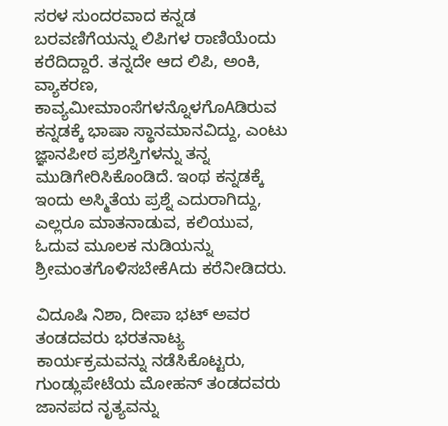ಸರಳ ಸುಂದರವಾದ ಕನ್ನಡ ಬರವಣಿಗೆಯನ್ನು ಲಿಪಿಗಳ ರಾಣಿಯೆಂದು ಕರೆದಿದ್ದಾರೆ. ತನ್ನದೇ ಆದ ಲಿಪಿ, ಅಂಕಿ, ವ್ಯಾಕರಣ, ಕಾವ್ಯಮೀಮಾಂಸೆಗಳನ್ನೊಳಗೊAಡಿರುವ ಕನ್ನಡಕ್ಕೆ ಭಾಷಾ ಸ್ಥಾನಮಾನವಿದ್ದು, ಎಂಟು ಜ್ಞಾನಪೀಠ ಪ್ರಶಸ್ತಿಗಳನ್ನು ತನ್ನ ಮುಡಿಗೇರಿಸಿಕೊಂಡಿದೆ. ಇಂಥ ಕನ್ನಡಕ್ಕೆ ಇಂದು ಅಸ್ಮಿತೆಯ ಪ್ರಶ್ನೆ ಎದುರಾಗಿದ್ದು, ಎಲ್ಲರೂ ಮಾತನಾಡುವ, ಕಲಿಯುವ, ಓದುವ ಮೂಲಕ ನುಡಿಯನ್ನು ಶ್ರೀಮಂತಗೊಳಿಸಬೇಕೆAದು ಕರೆನೀಡಿದರು.

ವಿದೂಷಿ ನಿಶಾ, ದೀಪಾ ಭಟ್ ಅವರ ತಂಡದವರು ಭರತನಾಟ್ಯ ಕಾರ್ಯಕ್ರಮವನ್ನು ನಡೆಸಿಕೊಟ್ಟರು, ಗುಂಡ್ಲುಪೇಟೆಯ ಮೋಹನ್ ತಂಡದವರು ಜಾನಪದ ನೃತ್ಯವನ್ನು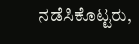ನಡೆಸಿಕೊಟ್ಟರು,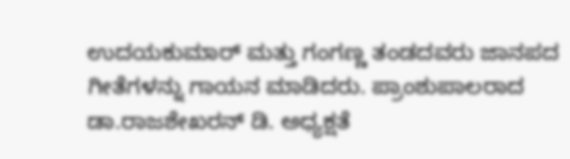ಉದಯಕುಮಾರ್ ಮತ್ತು ಗಂಗಣ್ಣ ತಂಡದವರು ಜಾನಪದ ಗೀತೆಗಳನ್ನು ಗಾಯನ ಮಾಡಿದರು. ಪ್ರಾಂಶುಪಾಲರಾದ ಡಾ.ರಾಜಶೇಖರನ್ ಡಿ. ಅಧ್ಯಕ್ಷತೆ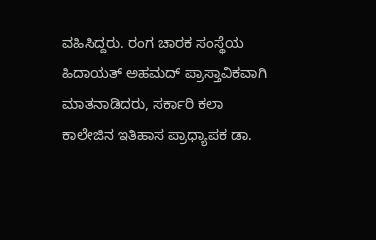ವಹಿಸಿದ್ದರು. ರಂಗ ಚಾರಕ ಸಂಸ್ಥೆಯ ಹಿದಾಯತ್ ಅಹಮದ್ ಪ್ರಾಸ್ತಾವಿಕವಾಗಿ ಮಾತನಾಡಿದರು, ಸರ್ಕಾರಿ ಕಲಾ ಕಾಲೇಜಿನ ಇತಿಹಾಸ ಪ್ರಾಧ್ಯಾಪಕ ಡಾ.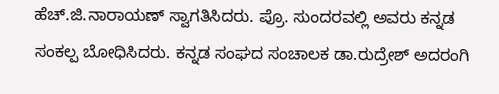ಹೆಚ್.ಜಿ.ನಾರಾಯಣ್ ಸ್ವಾಗತಿಸಿದರು. ಪ್ರೊ. ಸುಂದರವಲ್ಲಿ ಅವರು ಕನ್ನಡ ಸಂಕಲ್ಪ ಬೋಧಿಸಿದರು. ಕನ್ನಡ ಸಂಘದ ಸಂಚಾಲಕ ಡಾ.ರುದ್ರೇಶ್ ಅದರಂಗಿ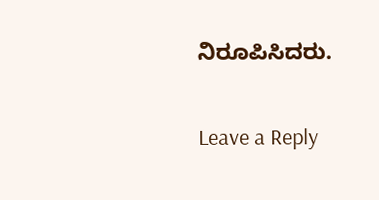ನಿರೂಪಿಸಿದರು.

Leave a Reply